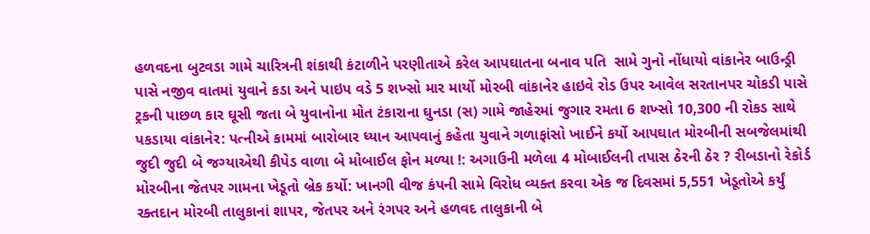હળવદના બુટવડા ગામે ચારિત્રની શંકાથી કંટાળીને પરણીતાએ કરેલ આપઘાતના બનાવ પતિ  સામે ગુનો નોંધાયો વાંકાનેર બાઉન્ડ્રી પાસે નજીવ વાતમાં યુવાને કડા અને પાઇપ વડે 5 શખ્સો માર માર્યો મોરબી વાંકાનેર હાઇવે રોડ ઉપર આવેલ સરતાનપર ચોકડી પાસે ટ્રકની પાછળ કાર ઘૂસી જતા બે યુવાનોના મોત ટંકારાના ઘુનડા (સ) ગામે જાહેરમાં જુગાર રમતા 6 શખ્સો 10,300 ની રોકડ સાથે પકડાયા વાંકાનેર: પત્નીએ કામમાં બારોબાર ધ્યાન આપવાનું કહેતા યુવાને ગળાફાંસો ખાઈને કર્યો આપઘાત મોરબીની સબજેલમાંથી જુદી જુદી બે જગ્યાએથી કીપેડ વાળા બે મોબાઈલ ફોન મળ્યા !: અગાઉની મળેલા 4 મોબાઈલની તપાસ ઠેરની ઠેર ? રીબડાનો રેકોર્ડ મોરબીના જેતપર ગામના ખેડૂતો બ્રેક કર્યો: ખાનગી વીજ કંપની સામે વિરોધ વ્યક્ત કરવા એક જ દિવસમાં 5,551 ખેડૂતોએ કર્યું રક્તદાન મોરબી તાલુકાનાં શાપર, જેતપર અને રંગપર અને હળવદ તાલુકાની બે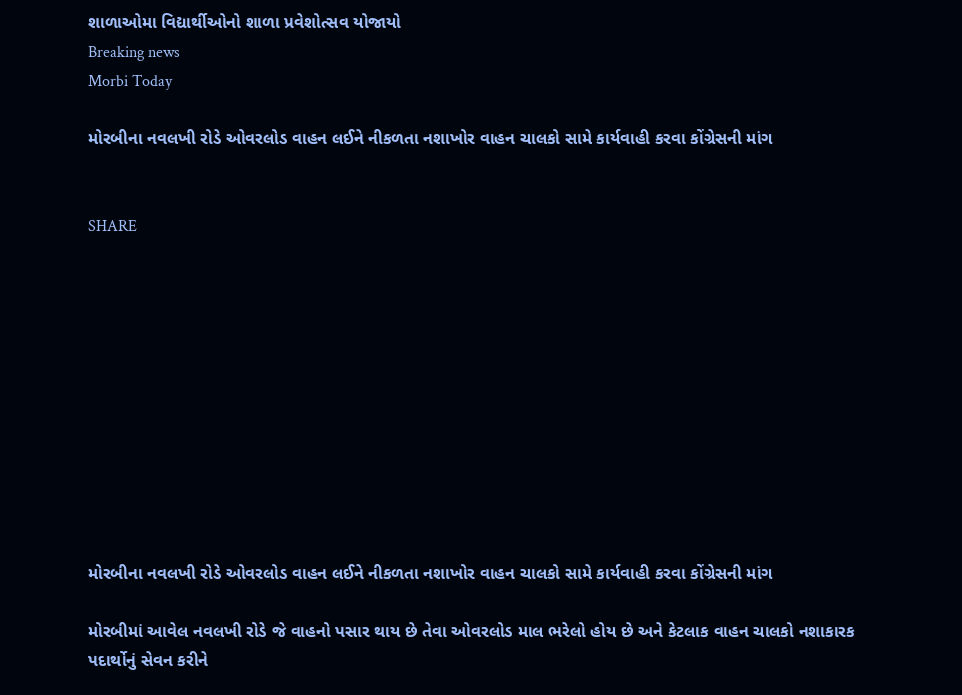શાળાઓમા વિદ્યાર્થીઓનો શાળા પ્રવેશોત્સવ યોજાયો
Breaking news
Morbi Today

મોરબીના નવલખી રોડે ઓવરલોડ વાહન લઈને નીકળતા નશાખોર વાહન ચાલકો સામે કાર્યવાહી કરવા કોંગ્રેસની માંગ


SHARE











મોરબીના નવલખી રોડે ઓવરલોડ વાહન લઈને નીકળતા નશાખોર વાહન ચાલકો સામે કાર્યવાહી કરવા કોંગ્રેસની માંગ

મોરબીમાં આવેલ નવલખી રોડે જે વાહનો પસાર થાય છે તેવા ઓવરલોડ માલ ભરેલો હોય છે અને કેટલાક વાહન ચાલકો નશાકારક પદાર્થોનું સેવન કરીને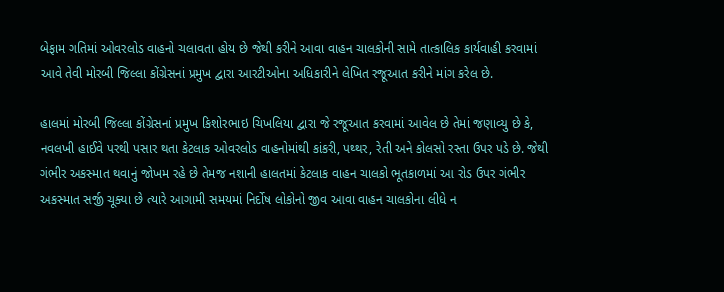બેફામ ગતિમાં ઓવરલોડ વાહનો ચલાવતા હોય છે જેથી કરીને આવા વાહન ચાલકોની સામે તાત્કાલિક કાર્યવાહી કરવામાં આવે તેવી મોરબી જિલ્લા કોંગ્રેસનાં પ્રમુખ દ્વારા આરટીઓના અધિકારીને લેખિત રજૂઆત કરીને માંગ કરેલ છે.

હાલમાં મોરબી જિલ્લા કોંગ્રેસનાં પ્રમુખ કિશોરભાઇ ચિખલિયા દ્વારા જે રજૂઆત કરવામાં આવેલ છે તેમાં જણાવ્યુ છે કે, નવલખી હાઈવે પરથી પસાર થતા કેટલાક ઓવરલોડ વાહનોમાંથી કાંકરી, પથ્થર, રેતી અને કોલસો રસ્તા ઉપર પડે છે. જેથી ગંભીર અકસ્માત થવાનું જોખમ રહે છે તેમજ નશાની હાલતમાં કેટલાક વાહન ચાલકો ભૂતકાળમાં આ રોડ ઉપર ગંભીર અકસ્માત સર્જી ચૂક્યા છે ત્યારે આગામી સમયમાં નિર્દોષ લોકોનો જીવ આવા વાહન ચાલકોના લીધે ન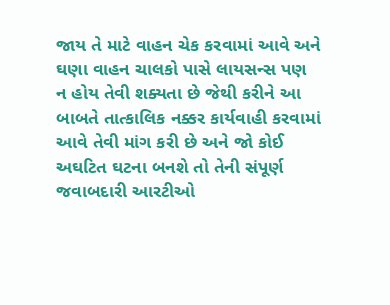જાય તે માટે વાહન ચેક કરવામાં આવે અને ઘણા વાહન ચાલકો પાસે લાયસન્સ પણ ન હોય તેવી શક્યતા છે જેથી કરીને આ બાબતે તાત્કાલિક નક્કર કાર્યવાહી કરવામાં આવે તેવી માંગ કરી છે અને જો કોઈ અઘટિત ઘટના બનશે તો તેની સંપૂર્ણ જવાબદારી આરટીઓ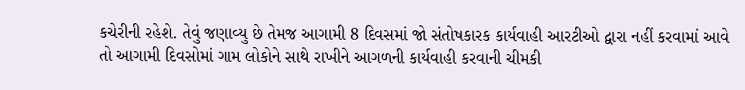કચેરીની રહેશે. તેવું જણાવ્યુ છે તેમજ આગામી 8 દિવસમાં જો સંતોષકારક કાર્યવાહી આરટીઓ દ્વારા નહીં કરવામાં આવે તો આગામી દિવસોમાં ગામ લોકોને સાથે રાખીને આગળની કાર્યવાહી કરવાની ચીમકી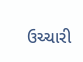ઉચ્ચારી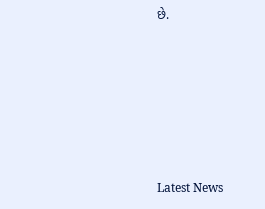છે.






Latest News